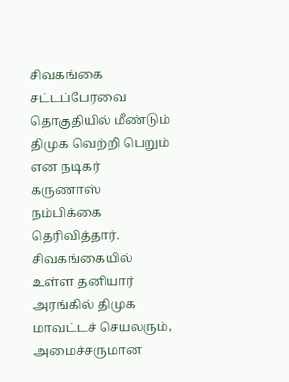சிவகங்கை சட்டப்பேரவை தொகுதியில் மீண்டும் திமுக வெற்றி பெறும் என நடிகர் கருணாஸ் நம்பிக்கை தெரிவித்தார்.
சிவகங்கையில் உள்ள தனியார் அரங்கில் திமுக மாவட்டச் செயலரும், அமைச்சருமான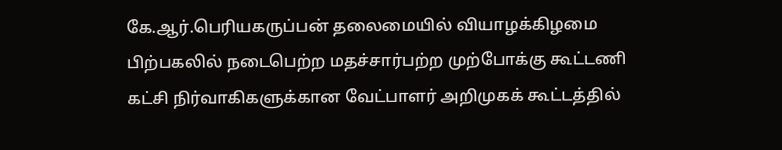கே.ஆர்.பெரியகருப்பன் தலைமையில் வியாழக்கிழமை பிற்பகலில் நடைபெற்ற மதச்சார்பற்ற முற்போக்கு கூட்டணி கட்சி நிர்வாகிகளுக்கான வேட்பாளர் அறிமுகக் கூட்டத்தில்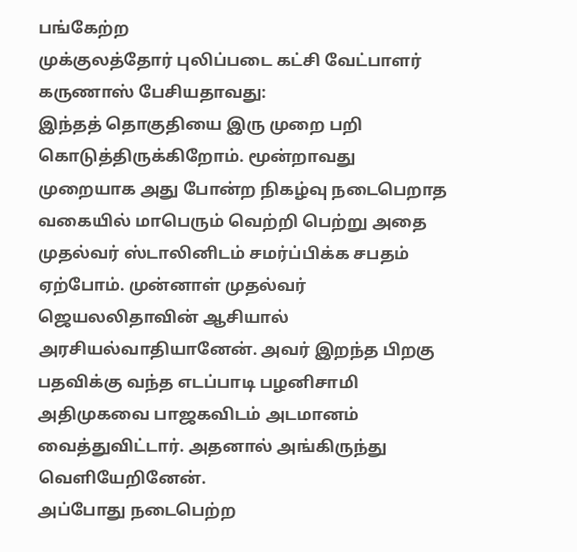பங்கேற்ற
முக்குலத்தோர் புலிப்படை கட்சி வேட்பாளர் கருணாஸ் பேசியதாவது:
இந்தத் தொகுதியை இரு முறை பறி கொடுத்திருக்கிறோம். மூன்றாவது முறையாக அது போன்ற நிகழ்வு நடைபெறாத வகையில் மாபெரும் வெற்றி பெற்று அதை முதல்வர் ஸ்டாலினிடம் சமர்ப்பிக்க சபதம் ஏற்போம். முன்னாள் முதல்வர் ஜெயலலிதாவின் ஆசியால் அரசியல்வாதியானேன். அவர் இறந்த பிறகு பதவிக்கு வந்த எடப்பாடி பழனிசாமி அதிமுகவை பாஜகவிடம் அடமானம் வைத்துவிட்டார். அதனால் அங்கிருந்து வெளியேறினேன்.
அப்போது நடைபெற்ற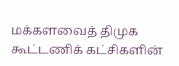மக்களவைத் திமுக கூட்டணிக் கட்சிகளின்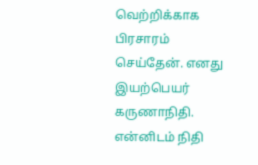வெற்றிக்காக பிரசாரம் செய்தேன். எனது இயற்பெயர் கருணாநிதி. என்னிடம் நிதி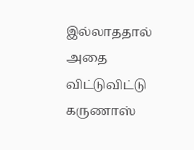இல்லாததால் அதை விட்டுவிட்டு கருணாஸ்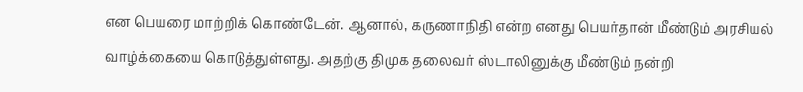என பெயரை மாற்றிக் கொண்டேன். ஆனால், கருணாநிதி என்ற எனது பெயர்தான் மீண்டும் அரசியல் வாழ்க்கையை கொடுத்துள்ளது. அதற்கு திமுக தலைவர் ஸ்டாலினுக்கு மீண்டும் நன்றி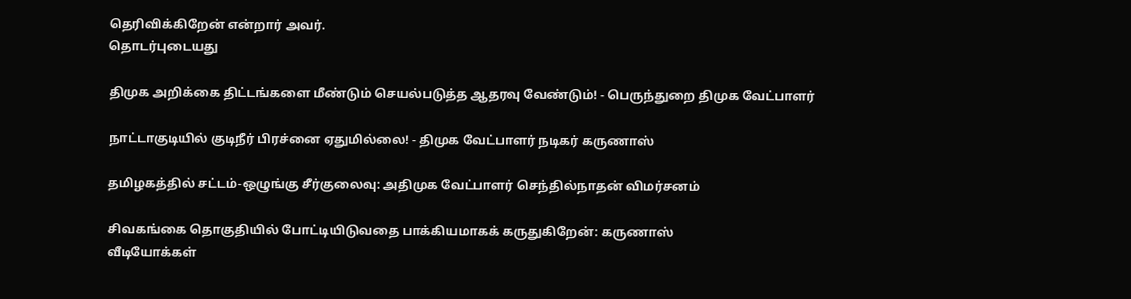தெரிவிக்கிறேன் என்றார் அவர்.
தொடர்புடையது

திமுக அறிக்கை திட்டங்களை மீண்டும் செயல்படுத்த ஆதரவு வேண்டும்! - பெருந்துறை திமுக வேட்பாளர்

நாட்டாகுடியில் குடிநீர் பிரச்னை ஏதுமில்லை! - திமுக வேட்பாளர் நடிகர் கருணாஸ்

தமிழகத்தில் சட்டம்-ஒழுங்கு சீர்குலைவு: அதிமுக வேட்பாளர் செந்தில்நாதன் விமர்சனம்

சிவகங்கை தொகுதியில் போட்டியிடுவதை பாக்கியமாகக் கருதுகிறேன்: கருணாஸ்
வீடியோக்கள்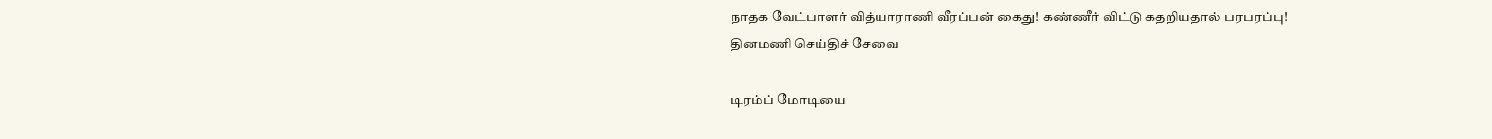நாதக வேட்பாளர் வித்யாராணி வீரப்பன் கைது! கண்ணீர் விட்டு கதறியதால் பரபரப்பு!
தினமணி செய்திச் சேவை

டிரம்ப் மோடியை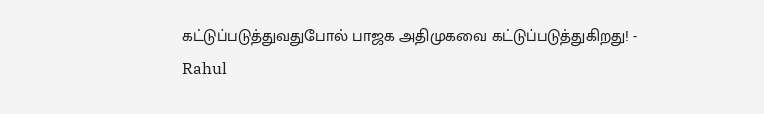கட்டுப்படுத்துவதுபோல் பாஜக அதிமுகவை கட்டுப்படுத்துகிறது! - Rahul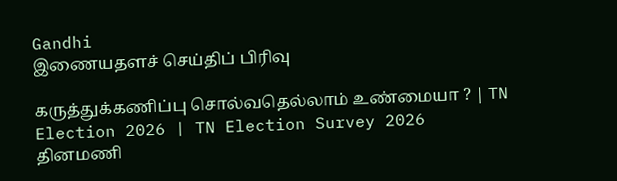Gandhi
இணையதளச் செய்திப் பிரிவு

கருத்துக்கணிப்பு சொல்வதெல்லாம் உண்மையா ? | TN Election 2026 | TN Election Survey 2026
தினமணி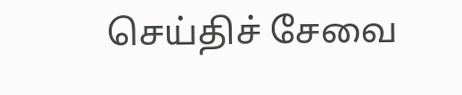செய்திச் சேவை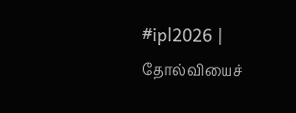#ipl2026 | தோல்வியைச்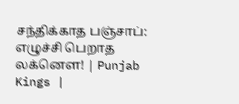சந்திக்காத பஞ்சாப்: எழுச்சி பெறாத லக்னௌ! | Punjab Kings |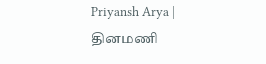Priyansh Arya |
தினமணி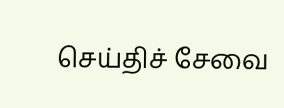செய்திச் சேவை